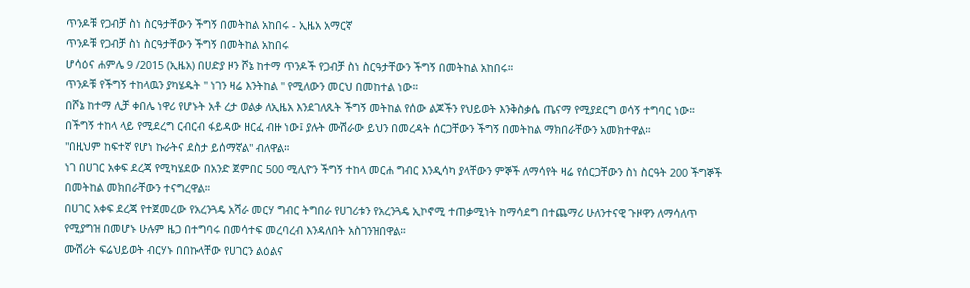ጥንዶቹ የጋብቻ ስነ ስርዓታቸውን ችግኝ በመትከል አከበሩ - ኢዜአ አማርኛ
ጥንዶቹ የጋብቻ ስነ ስርዓታቸውን ችግኝ በመትከል አከበሩ
ሆሳዕና ሐምሌ 9 /2015 (ኢዜአ) በሀድያ ዞን ሾኔ ከተማ ጥንዶች የጋብቻ ስነ ስርዓታቸውን ችግኝ በመትከል አከበሩ።
ጥንዶቹ የችግኝ ተከላዉን ያካሄዱት " ነገን ዛሬ እንትከል " የሚለውን መርህ በመከተል ነው።
በሾኔ ከተማ ሊቻ ቀበሌ ነዋሪ የሆኑት አቶ ረታ ወልቃ ለኢዜአ እንደገለጹት ችግኝ መትከል የሰው ልጆችን የህይወት እንቅስቃሴ ጤናማ የሚያደርግ ወሳኝ ተግባር ነው።
በችግኝ ተከላ ላይ የሚደረግ ርብርብ ፋይዳው ዘርፈ ብዙ ነው፤ ያሉት ሙሽራው ይህን በመረዳት ሰርጋቸውን ችግኝ በመትከል ማክበራቸውን አመክተዋል።
"በዚህም ከፍተኛ የሆነ ኩራትና ደስታ ይሰማኛል" ብለዋል።
ነገ በሀገር አቀፍ ደረጃ የሚካሄደው በአንድ ጀምበር 500 ሚሊዮን ችግኝ ተከላ መርሐ ግብር እንዲሳካ ያላቸውን ምኞች ለማሳየት ዛሬ የሰርጋቸውን ስነ ስርዓት 200 ችግኞች በመትከል መክበራቸውን ተናግረዋል።
በሀገር አቀፍ ደረጃ የተጀመረው የአረንጓዴ አሻራ መርሃ ግብር ትግበራ የሀገሪቱን የአረንጓዴ ኢኮኖሚ ተጠቃሚነት ከማሳደግ በተጨማሪ ሁለንተናዊ ጉዞዋን ለማሳለጥ የሚያግዝ በመሆኑ ሁሉም ዜጋ በተግባሩ በመሳተፍ መረባረብ እንዳለበት አስገንዝበዋል።
ሙሽሪት ፍሬህይወት ብርሃኑ በበኩላቸው የሀገርን ልዕልና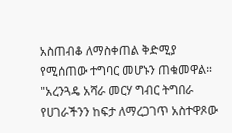አስጠብቆ ለማስቀጠል ቅድሚያ የሚሰጠው ተግባር መሆኑን ጠቁመዋል።
"አረንጓዴ አሻራ መርሃ ግብር ትግበራ የሀገራችንን ከፍታ ለማረጋገጥ አስተዋጾው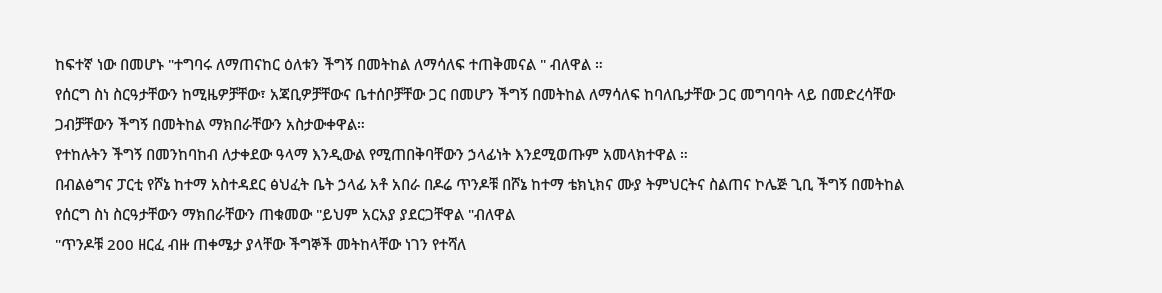ከፍተኛ ነው በመሆኑ "ተግባሩ ለማጠናከር ዕለቱን ችግኝ በመትከል ለማሳለፍ ተጠቅመናል " ብለዋል ።
የሰርግ ስነ ስርዓታቸውን ከሚዜዎቻቸው፣ አጃቢዎቻቸውና ቤተሰቦቻቸው ጋር በመሆን ችግኝ በመትከል ለማሳለፍ ከባለቤታቸው ጋር መግባባት ላይ በመድረሳቸው ጋብቻቸውን ችግኝ በመትከል ማክበራቸውን አስታውቀዋል።
የተከሉትን ችግኝ በመንከባከብ ለታቀደው ዓላማ እንዲውል የሚጠበቅባቸውን ኃላፊነት እንደሚወጡም አመላክተዋል ።
በብልፅግና ፓርቲ የሾኔ ከተማ አስተዳደር ፅህፈት ቤት ኃላፊ አቶ አበራ በዶሬ ጥንዶቹ በሾኔ ከተማ ቴክኒክና ሙያ ትምህርትና ስልጠና ኮሌጅ ጊቢ ችግኝ በመትከል የሰርግ ስነ ስርዓታቸውን ማክበራቸውን ጠቁመው "ይህም አርአያ ያደርጋቸዋል "ብለዋል
"ጥንዶቹ 200 ዘርፈ ብዙ ጠቀሜታ ያላቸው ችግኞች መትከላቸው ነገን የተሻለ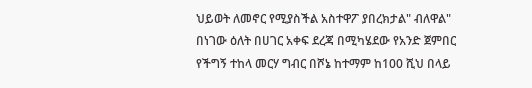ህይወት ለመኖር የሚያስችል አስተዋፖ ያበረክታል" ብለዋል"
በነገው ዕለት በሀገር አቀፍ ደረጃ በሚካሄደው የአንድ ጀምበር የችግኝ ተከላ መርሃ ግብር በሾኔ ከተማም ከ100 ሺህ በላይ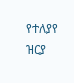የተለያየ ዝርያ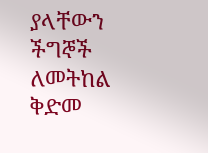ያላቸውን ችግኞች ለመትከል ቅድመ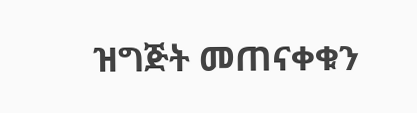ዝግጅት መጠናቀቁን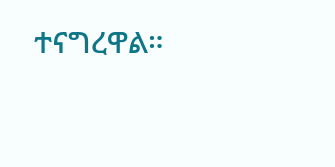ተናግረዋል።